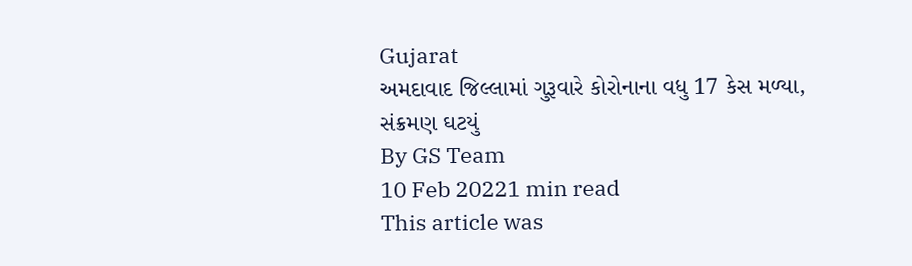Gujarat
અમદાવાદ જિલ્લામાં ગુરૂવારે કોરોનાના વધુ 17 કેસ મળ્યા, સંક્રમણ ઘટયું
By GS Team
10 Feb 20221 min read
This article was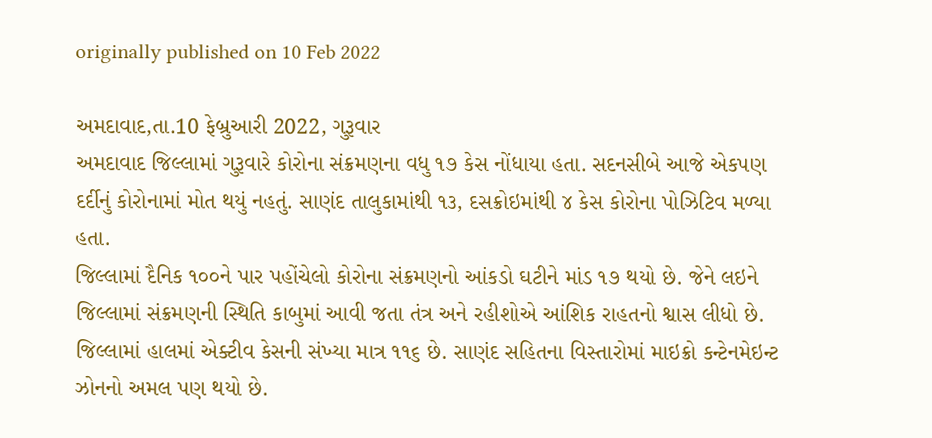originally published on 10 Feb 2022

અમદાવાદ,તા.10 ફેબ્રુઆરી 2022, ગુરૂવાર
અમદાવાદ જિલ્લામાં ગુરૂવારે કોરોના સંક્રમણના વધુ ૧૭ કેસ નોંધાયા હતા. સદનસીબે આજે એકપણ દર્દીનું કોરોનામાં મોત થયું નહતું. સાણંદ તાલુકામાંથી ૧૩, દસક્રોઇમાંથી ૪ કેસ કોરોના પોઝિટિવ મળ્યા હતા.
જિલ્લામાં દૈનિક ૧૦૦ને પાર પહોંચેલો કોરોના સંક્રમણનો આંકડો ઘટીને માંડ ૧૭ થયો છે. જેને લઇને જિલ્લામાં સંક્રમણની સ્થિતિ કાબુમાં આવી જતા તંત્ર અને રહીશોએ આંશિક રાહતનો શ્વાસ લીધો છે.
જિલ્લામાં હાલમાં એક્ટીવ કેસની સંખ્યા માત્ર ૧૧૬ છે. સાણંદ સહિતના વિસ્તારોમાં માઇક્રો કન્ટેનમેઇન્ટ ઝોનનો અમલ પણ થયો છે.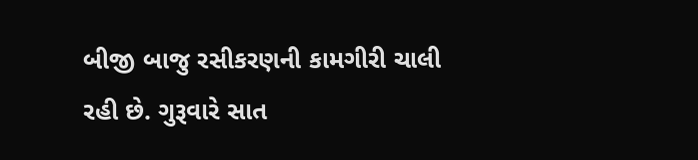બીજી બાજુ રસીકરણની કામગીરી ચાલી રહી છે. ગુરૂવારે સાત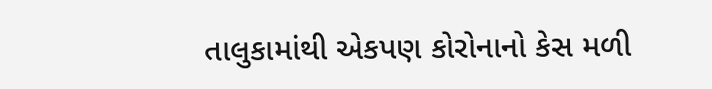તાલુકામાંથી એકપણ કોરોનાનો કેસ મળી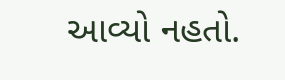આવ્યો નહતો.